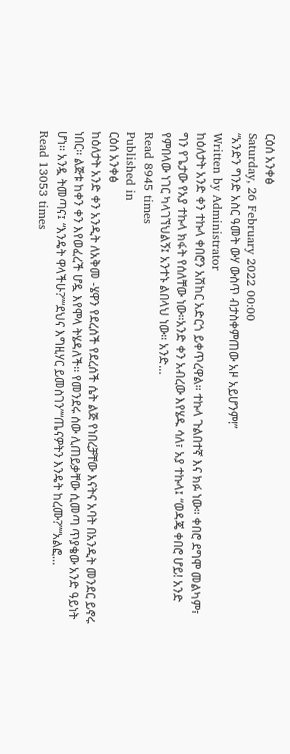ርዕሰ አንቀፅ
Saturday, 26 February 2022 00:00
“አንድን ግንድ አስር ዓመት ውሃ ውስጥ ብታስቀምጠው አዞ አይሆንም!”
Written by Administrator
ከዕለታት አንድ ቀን ተኩላ ቀበሮን አሽከር አድርጎ ይቀጥረዋል። ተኩላ ጉልበተኛ እና ክፉ ነው። ቀበሮ ደግሞ መልካም፣ ግን የጌታው የአያ ተኩላ ክፋት የሰለቸው ነው።አንድ ቀን አብረው እየሄዱ ሳለ፣ አያ ተኩላ፤ “ወዳጄ ቀበሮ ሆይ! አንድ የምበላው ነገር ካላገኘህልኝ፤ አንተኑ ልበላህ ነው። አንድ…
Read 8945 times
Published in
ርዕሰ አንቀፅ
ከዕለታት አንድ ቀን አንዲት ለአቅመ -ሄዋን የደረሰች የደረሰች ሴት ልጅ የነበረቻቸው እናትና አባት በአንዲት መንደር ይኖሩ ነበር፡፡ ልጅቱ ከቀን ቀን እየወፈረች ሆዷ እየሞላ ትሄዳለች፡፡ የመንደሩ ሰው ሊጠይቃቸው ሲመጣ ጥያቄው አንድ ዓይነት ሆነ፡፡ አንዷ ትመጣና፤ “እንዴት ዋላችሁ?”“ደህና እግዚሃር ይመስገን”“ጤናዎትን እንዴት ከረሙ?”“አልፎ…
Read 13053 times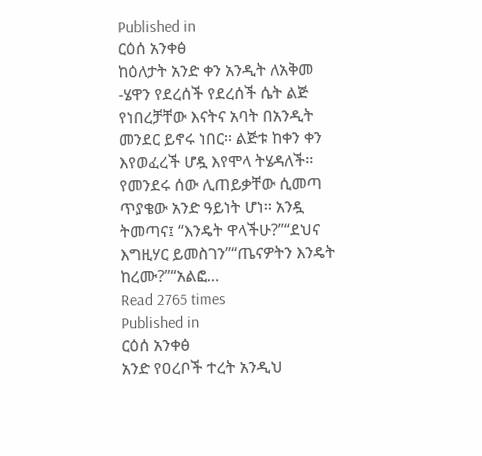Published in
ርዕሰ አንቀፅ
ከዕለታት አንድ ቀን አንዲት ለአቅመ -ሄዋን የደረሰች የደረሰች ሴት ልጅ የነበረቻቸው እናትና አባት በአንዲት መንደር ይኖሩ ነበር፡፡ ልጅቱ ከቀን ቀን እየወፈረች ሆዷ እየሞላ ትሄዳለች፡፡ የመንደሩ ሰው ሊጠይቃቸው ሲመጣ ጥያቄው አንድ ዓይነት ሆነ፡፡ አንዷ ትመጣና፤ “እንዴት ዋላችሁ?”“ደህና እግዚሃር ይመስገን”“ጤናዎትን እንዴት ከረሙ?”“አልፎ…
Read 2765 times
Published in
ርዕሰ አንቀፅ
አንድ የዐረቦች ተረት አንዲህ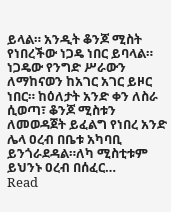ይላል። አንዲት ቆንጆ ሚስት የነበረችው ነጋዴ ነበር ይባላል። ነጋዴው የንግድ ሥራውን ለማከናወን ከአገር አገር ይዞር ነበር። ከዕለታት አንድ ቀን ለስራ ሲወጣ፣ ቆንጆ ሚስቱን ለመወዳጀት ይፈልግ የነበረ አንድ ሌላ ዐረብ በቤቱ አካባቢ ይንጎራደዳል።ለካ ሚስቲቱም ይህንኑ ዐረብ በሰፈር…
Read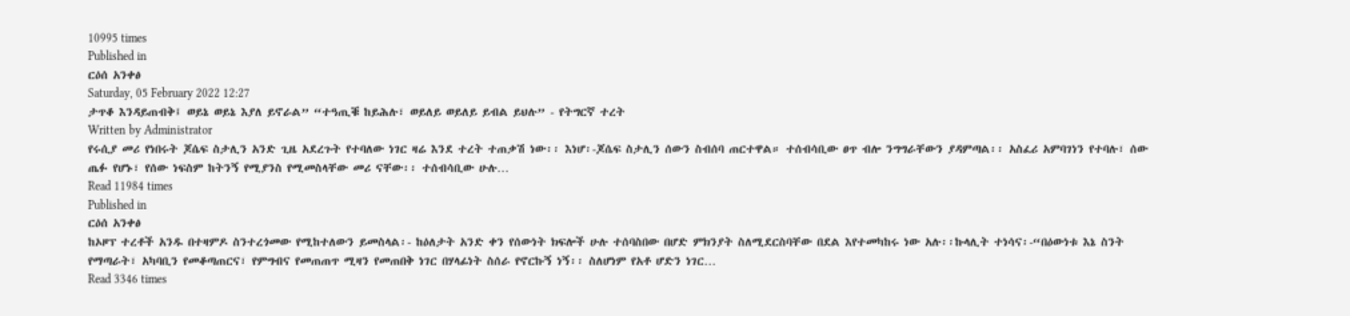10995 times
Published in
ርዕሰ አንቀፅ
Saturday, 05 February 2022 12:27
ታጥቆ እንዳይጠብቅ፤ ወይኔ ወይኔ እያለ ይኖራል” “ተዓጢቑ ከይሕሉ፣ ወይለይ ወይለይ ይብል ይህሉ” - የትግርኛ ተረት
Written by Administrator
የሩሲያ መሪ የነበሩት ጆሴፍ ስታሊን አንድ ጊዜ አደረጉት የተባለው ነገር ዛሬ እንደ ተረት ተጠቃሽ ነው፡፡ እነሆ፡-ጆሴፍ ስታሊን ሰውን ስብሰባ ጠርተዋል። ተሰብሳቢው ፀጥ ብሎ ንግግራቸውን ያዳምጣል፡፡ አስፈሪ አምባገነን የተባሉ፣ ሰው ጤፉ የሆኑ፣ የሰው ነፍስም ከትንኝ የሚያንስ የሚመስላቸው መሪ ናቸው፡፡ ተሰብሳቢው ሁሉ…
Read 11984 times
Published in
ርዕሰ አንቀፅ
ከኦዞፕ ተረቶች አንዱ በተዛምዶ ስንተረጎመው የሚከተለውን ይመስላል፡- ከዕለታት አንድ ቀን የሰውነት ክፍሎች ሁሉ ተሰባስበው በሆድ ምክንያት ስለሚደርስባቸው በደል እየተመካከሩ ነው አሉ፡፡ኩላሊት ተነሳና፡-“በዕውነቱ እኔ ስንት የማጣራት፣ አካባቢን የመቆጣጠርና፣ የምግብና የመጠጠጥ ሚዛን የመጠበቅ ነገር በሃላፊነት ስሰራ የኖርኩኝ ነኝ፡፡ ስለሆነም የአቶ ሆድን ነገር…
Read 3346 times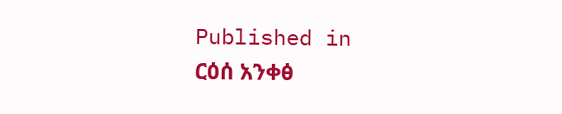Published in
ርዕሰ አንቀፅ